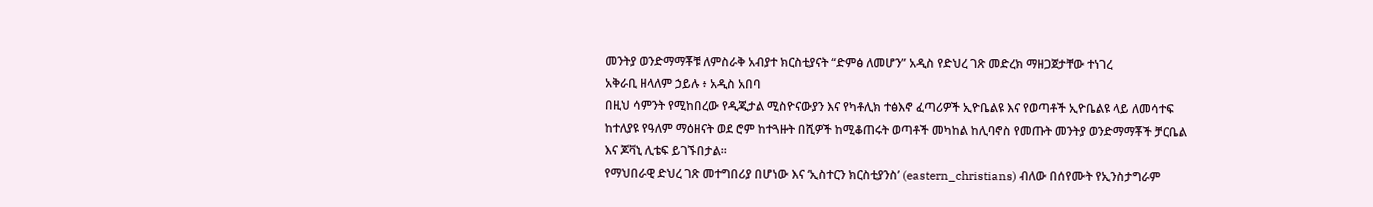መንትያ ወንድማማቾቹ ለምስራቅ አብያተ ክርስቲያናት “ድምፅ ለመሆን” አዲስ የድህረ ገጽ መድረክ ማዘጋጀታቸው ተነገረ
አቅራቢ ዘላለም ኃይሉ ፥ አዲስ አበባ
በዚህ ሳምንት የሚከበረው የዲጂታል ሚስዮናውያን እና የካቶሊክ ተፅእኖ ፈጣሪዎች ኢዮቤልዩ እና የወጣቶች ኢዮቤልዩ ላይ ለመሳተፍ ከተለያዩ የዓለም ማዕዘናት ወደ ሮም ከተጓዙት በሺዎች ከሚቆጠሩት ወጣቶች መካከል ከሊባኖስ የመጡት መንትያ ወንድማማቾች ቻርቤል እና ጆቫኒ ሊቴፍ ይገኙበታል።
የማህበራዊ ድህረ ገጽ መተግበሪያ በሆነው እና ‘ኢስተርን ክርስቲያንስ’ (eastern_christians) ብለው በሰየሙት የኢንስታግራም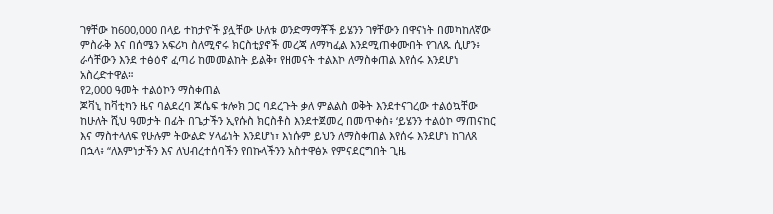ገፃቸው ከ600,000 በላይ ተከታዮች ያሏቸው ሁለቱ ወንድማማቾች ይሄንን ገፃቸውን በዋናነት በመካከለኛው ምስራቅ እና በሰሜን አፍሪካ ስለሚኖሩ ክርስቲያኖች መረጃ ለማካፈል እንደሚጠቀሙበት የገለጹ ሲሆን፥ ራሳቸውን እንደ ተፅዕኖ ፈጣሪ ከመመልከት ይልቅ፣ የዘመናት ተልእኮ ለማስቀጠል እየሰሩ እንደሆነ አስረድተዋል።
የ2,000 ዓመት ተልዕኮን ማስቀጠል
ጆቫኒ ከቫቲካን ዜና ባልደረባ ጆሴፍ ቱሎክ ጋር ባደረጉት ቃለ ምልልስ ወቅት እንደተናገረው ተልዕኳቸው ከሁለት ሺህ ዓመታት በፊት በጌታችን ኢየሱስ ክርስቶስ እንደተጀመረ በመጥቀስ፥ ‘ይሄንን ተልዕኮ ማጠናከር እና ማስተላለፍ የሁሉም ትውልድ ሃላፊነት እንደሆነ፣ እነሱም ይህን ለማስቀጠል እየሰሩ እንደሆነ ከገለጸ በኋላ፥ “ለእምነታችን እና ለህብረተሰባችን የበኩላችንን አስተዋፅኦ የምናደርግበት ጊዜ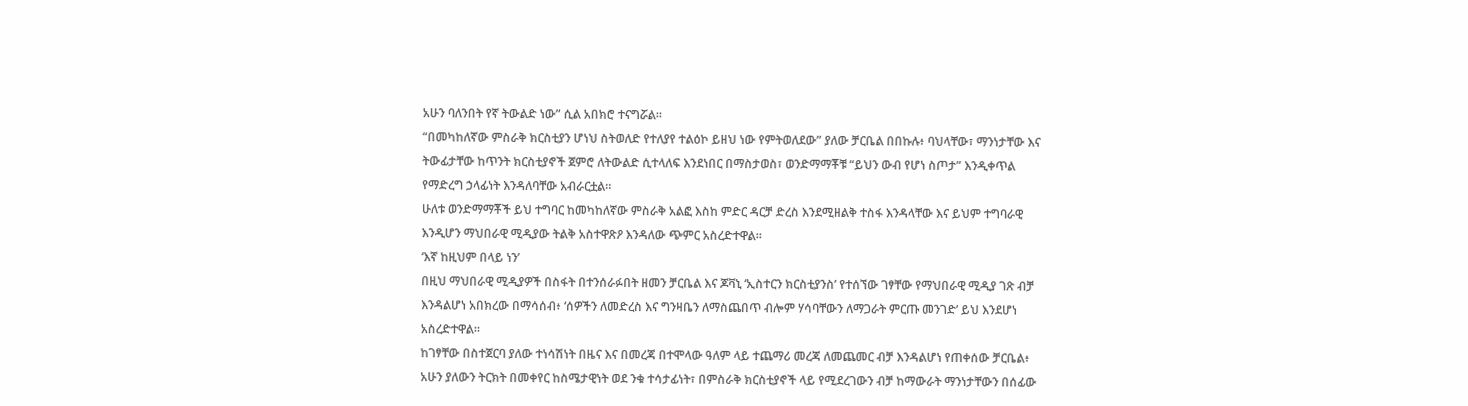አሁን ባለንበት የኛ ትውልድ ነው” ሲል አበክሮ ተናግሯል።
“በመካከለኛው ምስራቅ ክርስቲያን ሆነህ ስትወለድ የተለያየ ተልዕኮ ይዘህ ነው የምትወለደው” ያለው ቻርቤል በበኩሉ፥ ባህላቸው፣ ማንነታቸው እና ትውፊታቸው ከጥንት ክርስቲያኖች ጀምሮ ለትውልድ ሲተላለፍ እንደነበር በማስታወስ፣ ወንድማማቾቹ “ይህን ውብ የሆነ ስጦታ” እንዲቀጥል የማድረግ ኃላፊነት እንዳለባቸው አብራርቷል።
ሁለቱ ወንድማማቾች ይህ ተግባር ከመካከለኛው ምስራቅ አልፎ እስከ ምድር ዳርቻ ድረስ እንደሚዘልቅ ተስፋ እንዳላቸው እና ይህም ተግባራዊ እንዲሆን ማህበራዊ ሚዲያው ትልቅ አስተዋጽዖ እንዳለው ጭምር አስረድተዋል።
‘እኛ ከዚህም በላይ ነን’
በዚህ ማህበራዊ ሚዲያዎች በስፋት በተንሰራፉበት ዘመን ቻርቤል እና ጆቫኒ ‘ኢስተርን ክርስቲያንስ’ የተሰኘው ገፃቸው የማህበራዊ ሚዲያ ገጽ ብቻ እንዳልሆነ አበክረው በማሳሰብ፥ ‘ሰዎችን ለመድረስ እና ግንዛቤን ለማስጨበጥ ብሎም ሃሳባቸውን ለማጋራት ምርጡ መንገድ’ ይህ እንደሆነ አስረድተዋል።
ከገፃቸው በስተጀርባ ያለው ተነሳሽነት በዜና እና በመረጃ በተሞላው ዓለም ላይ ተጨማሪ መረጃ ለመጨመር ብቻ እንዳልሆነ የጠቀሰው ቻርቤል፥ አሁን ያለውን ትርክት በመቀየር ከስሜታዊነት ወደ ንቁ ተሳታፊነት፣ በምስራቅ ክርስቲያኖች ላይ የሚደረገውን ብቻ ከማውራት ማንነታቸውን በሰፊው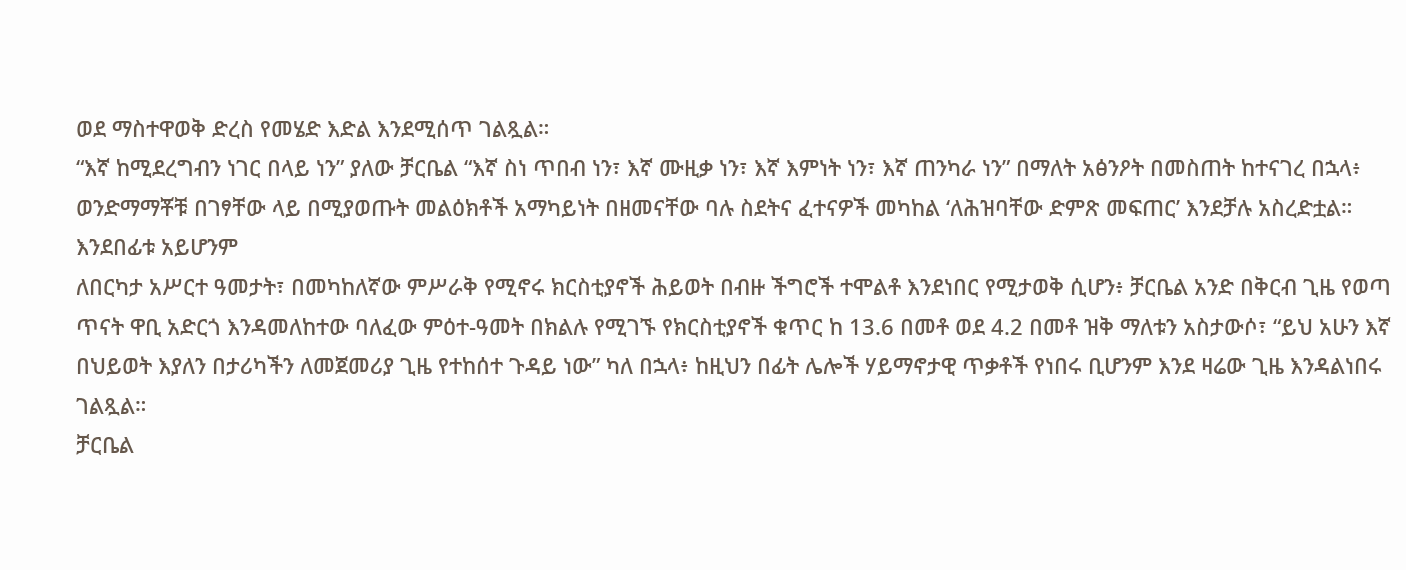ወደ ማስተዋወቅ ድረስ የመሄድ እድል እንደሚሰጥ ገልጿል።
“እኛ ከሚደረግብን ነገር በላይ ነን” ያለው ቻርቤል “እኛ ስነ ጥበብ ነን፣ እኛ ሙዚቃ ነን፣ እኛ እምነት ነን፣ እኛ ጠንካራ ነን” በማለት አፅንዖት በመስጠት ከተናገረ በኋላ፥ ወንድማማቾቹ በገፃቸው ላይ በሚያወጡት መልዕክቶች አማካይነት በዘመናቸው ባሉ ስደትና ፈተናዎች መካከል ‘ለሕዝባቸው ድምጽ መፍጠር’ እንደቻሉ አስረድቷል።
እንደበፊቱ አይሆንም
ለበርካታ አሥርተ ዓመታት፣ በመካከለኛው ምሥራቅ የሚኖሩ ክርስቲያኖች ሕይወት በብዙ ችግሮች ተሞልቶ እንደነበር የሚታወቅ ሲሆን፥ ቻርቤል አንድ በቅርብ ጊዜ የወጣ ጥናት ዋቢ አድርጎ እንዳመለከተው ባለፈው ምዕተ-ዓመት በክልሉ የሚገኙ የክርስቲያኖች ቁጥር ከ 13.6 በመቶ ወደ 4.2 በመቶ ዝቅ ማለቱን አስታውሶ፣ “ይህ አሁን እኛ በህይወት እያለን በታሪካችን ለመጀመሪያ ጊዜ የተከሰተ ጉዳይ ነው” ካለ በኋላ፥ ከዚህን በፊት ሌሎች ሃይማኖታዊ ጥቃቶች የነበሩ ቢሆንም እንደ ዛሬው ጊዜ እንዳልነበሩ ገልጿል።
ቻርቤል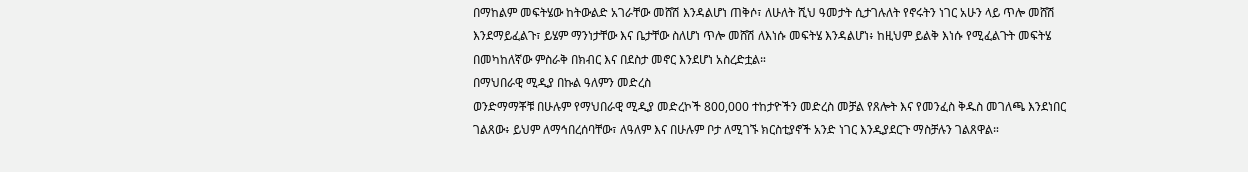በማከልም መፍትሄው ከትውልድ አገራቸው መሸሽ እንዳልሆነ ጠቅሶ፣ ለሁለት ሺህ ዓመታት ሲታገሉለት የኖሩትን ነገር አሁን ላይ ጥሎ መሸሽ እንደማይፈልጉ፣ ይሄም ማንነታቸው እና ቤታቸው ስለሆነ ጥሎ መሸሽ ለእነሱ መፍትሄ እንዳልሆነ፥ ከዚህም ይልቅ እነሱ የሚፈልጉት መፍትሄ በመካከለኛው ምስራቅ በክብር እና በደስታ መኖር እንደሆነ አስረድቷል።
በማህበራዊ ሚዲያ በኩል ዓለምን መድረስ
ወንድማማቾቹ በሁሉም የማህበራዊ ሚዲያ መድረኮች 800,000 ተከታዮችን መድረስ መቻል የጸሎት እና የመንፈስ ቅዱስ መገለጫ እንደነበር ገልጸው፥ ይህም ለማኅበረሰባቸው፣ ለዓለም እና በሁሉም ቦታ ለሚገኙ ክርስቲያኖች አንድ ነገር እንዲያደርጉ ማስቻሉን ገልጸዋል።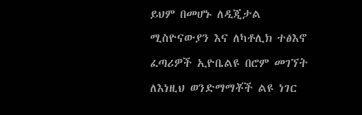ይህም በመሆኑ ለዲጂታል ሚስዮናውያን እና ለካቶሊክ ተፅእኖ ፈጣሪዎች ኢዮቤልዩ በሮም መገኘት ለእነዚህ ወንድማማቾች ልዩ ነገር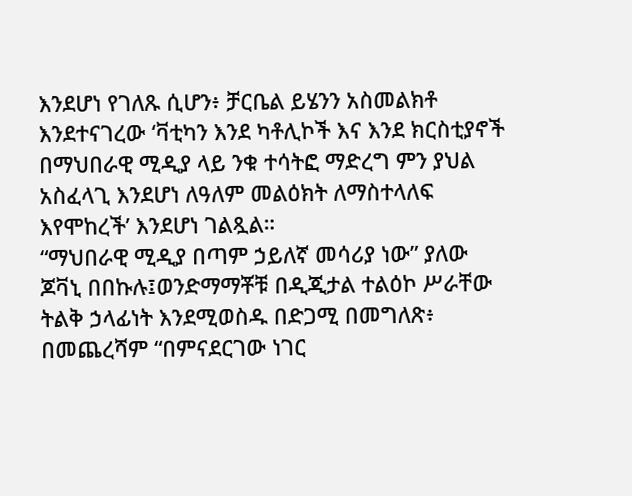እንደሆነ የገለጹ ሲሆን፥ ቻርቤል ይሄንን አስመልክቶ እንደተናገረው ‘ቫቲካን እንደ ካቶሊኮች እና እንደ ክርስቲያኖች በማህበራዊ ሚዲያ ላይ ንቁ ተሳትፎ ማድረግ ምን ያህል አስፈላጊ እንደሆነ ለዓለም መልዕክት ለማስተላለፍ እየሞከረች’ እንደሆነ ገልጿል።
“ማህበራዊ ሚዲያ በጣም ኃይለኛ መሳሪያ ነው” ያለው ጆቫኒ በበኩሉ፤ወንድማማቾቹ በዲጂታል ተልዕኮ ሥራቸው ትልቅ ኃላፊነት እንደሚወስዱ በድጋሚ በመግለጽ፥ በመጨረሻም “በምናደርገው ነገር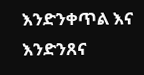እንድንቀጥል እና እንድንጸና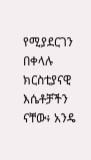የሚያደርገን በቀላሉ ክርስቲያናዊ እሴቶቻችን ናቸው፥ አንዴ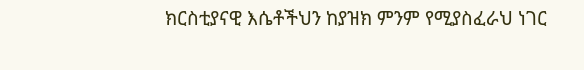ክርስቲያናዊ እሴቶችህን ከያዝክ ምንም የሚያስፈራህ ነገር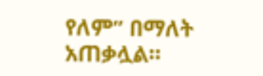የለም” በማለት አጠቃሏል።